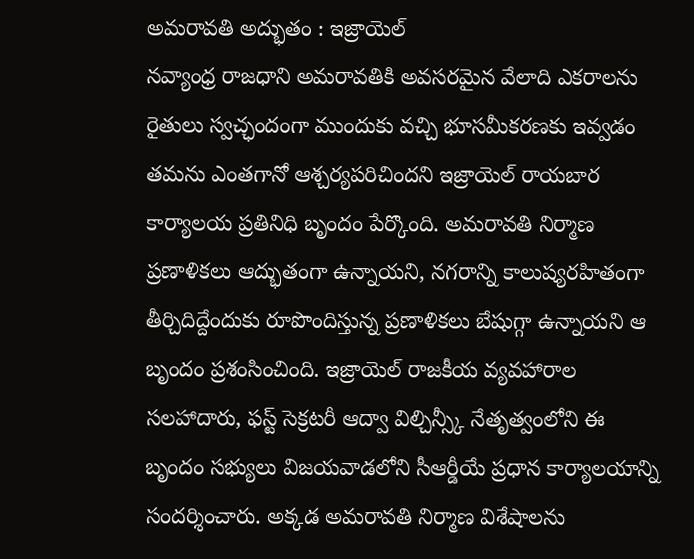అమరావతి అద్భుతం : ఇజ్రాయెల్
నవ్యాంధ్ర రాజధాని అమరావతికి అవసరమైన వేలాది ఎకరాలను రైతులు స్వచ్ఛందంగా ముందుకు వచ్చి భూసమీకరణకు ఇవ్వడం తమను ఎంతగానో ఆశ్చర్యపరిచిందని ఇజ్రాయెల్ రాయబార కార్యాలయ ప్రతినిధి బృందం పేర్కొంది. అమరావతి నిర్మాణ ప్రణాళికలు ఆద్భుతంగా ఉన్నాయని, నగరాన్ని కాలుష్యరహితంగా తీర్చిదిద్దేందుకు రూపొందిస్తున్న ప్రణాళికలు బేషుగ్గా ఉన్నాయని ఆ బృందం ప్రశంసించింది. ఇజ్రాయెల్ రాజకీయ వ్యవహారాల సలహాదారు, ఫస్ట్ సెక్రటరీ ఆద్వా విల్చిన్స్కీ నేతృత్వంలోని ఈ బృందం సభ్యులు విజయవాడలోని సీఆర్డీయే ప్రధాన కార్యాలయాన్ని సందర్శించారు. అక్కడ అమరావతి నిర్మాణ విశేషాలను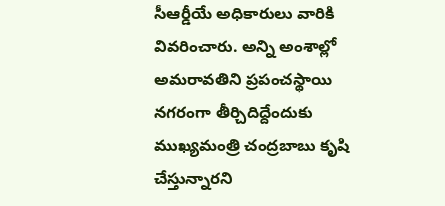సీఆర్డీయే అధికారులు వారికి వివరించారు. అన్ని అంశాల్లో అమరావతిని ప్రపంచస్థాయి నగరంగా తీర్చిదిద్దేందుకు ముఖ్యమంత్రి చంద్రబాబు కృషి చేస్తున్నారని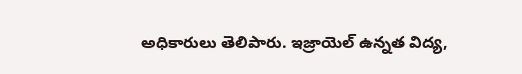అధికారులు తెలిపారు. ఇజ్రాయెల్ ఉన్నత విద్య,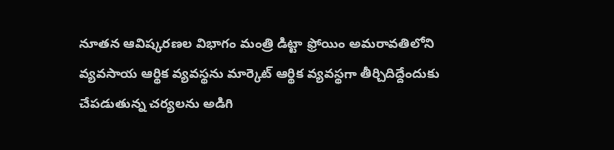నూతన ఆవిష్కరణల విభాగం మంత్రి డిట్టా ఫ్రోయిం అమరావతిలోని వ్యవసాయ ఆర్థిక వ్యవస్థను మార్కెట్ ఆర్థిక వ్యవస్థగా తీర్చిదిద్దేందుకు చేపడుతున్న చర్యలను అడిగి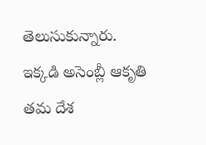తెలుసుకున్నారు. ఇక్కడి అసెంబ్లీ ఆకృతి తమ దేశ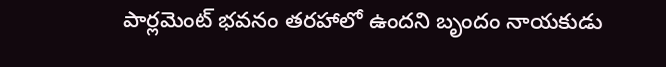పార్లమెంట్ భవనం తరహాలో ఉందని బృందం నాయకుడు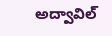అద్వావిల్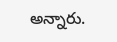అన్నారు.